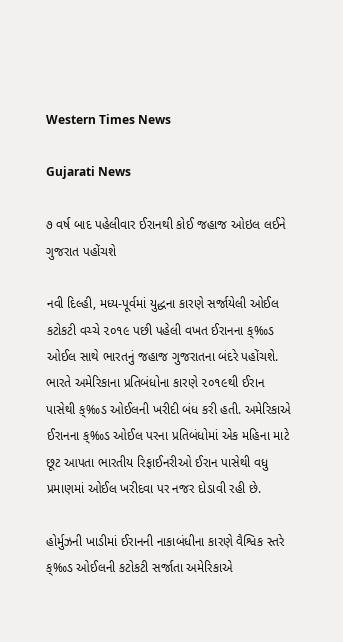Western Times News

Gujarati News

૭ વર્ષ બાદ પહેલીવાર ઈરાનથી કોઈ જહાજ ઓઇલ લઈને ગુજરાત પહોંચશે

નવી દિલ્હી, મધ્ય-પૂર્વમાં યુદ્ધના કારણે સર્જાયેલી ઓઈલ કટોકટી વચ્ચે ૨૦૧૯ પછી પહેલી વખત ઈરાનના ક્‰ડ ઓઈલ સાથે ભારતનું જહાજ ગુજરાતના બંદરે પહોંચશે. ભારતે અમેરિકાના પ્રતિબંધોના કારણે ૨૦૧૯થી ઈરાન પાસેથી ક્‰ડ ઓઈલની ખરીદી બંધ કરી હતી. અમેરિકાએ ઈરાનના ક્‰ડ ઓઈલ પરના પ્રતિબંધોમાં એક મહિના માટે છૂટ આપતા ભારતીય રિફાઈનરીઓ ઈરાન પાસેથી વધુ પ્રમાણમાં ઓઈલ ખરીદવા પર નજર દોડાવી રહી છે.

હોર્મુઝની ખાડીમાં ઈરાનની નાકાબંધીના કારણે વૈશ્વિક સ્તરે ક્‰ડ ઓઈલની કટોકટી સર્જાતા અમેરિકાએ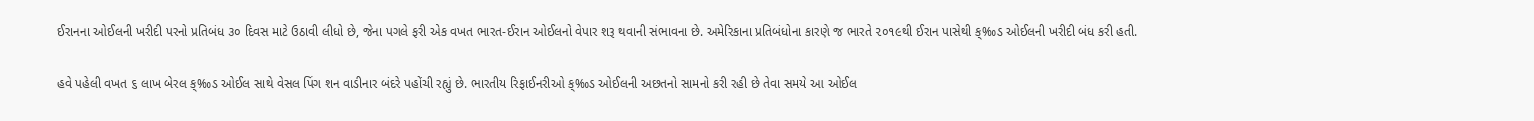ઈરાનના ઓઈલની ખરીદી પરનો પ્રતિબંધ ૩૦ દિવસ માટે ઉઠાવી લીધો છે, જેના પગલે ફરી એક વખત ભારત-ઈરાન ઓઈલનો વેપાર શરૂ થવાની સંભાવના છે. અમેરિકાના પ્રતિબંધોના કારણે જ ભારતે ૨૦૧૯થી ઈરાન પાસેથી ક્‰ડ ઓઈલની ખરીદી બંધ કરી હતી.

હવે પહેલી વખત ૬ લાખ બેરલ ક્‰ડ ઓઈલ સાથે વેસલ પિંગ શન વાડીનાર બંદરે પહોંચી રહ્યું છે. ભારતીય રિફાઈનરીઓ ક્‰ડ ઓઈલની અછતનો સામનો કરી રહી છે તેવા સમયે આ ઓઈલ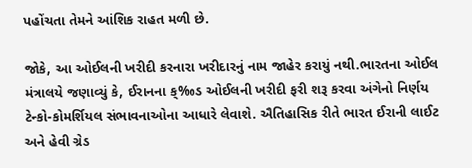પહોંચતા તેમને આંશિક રાહત મળી છે.

જોકે, આ ઓઈલની ખરીદી કરનારા ખરીદારનું નામ જાહેર કરાયું નથી.ભારતના ઓઈલ મંત્રાલયે જણાવ્યું કે, ઈરાનના ક્‰ડ ઓઈલની ખરીદી ફરી શરૂ કરવા અંગેનો નિર્ણય ટેન્કો-કોમર્શિયલ સંભાવનાઓના આધારે લેવાશે. ઐતિહાસિક રીતે ભારત ઈરાની લાઈટ અને હેવી ગ્રેડ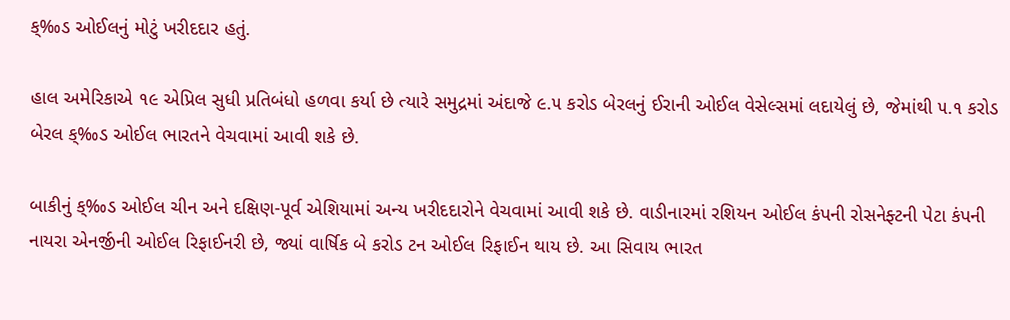ક્‰ડ ઓઈલનું મોટું ખરીદદાર હતું.

હાલ અમેરિકાએ ૧૯ એપ્રિલ સુધી પ્રતિબંધો હળવા કર્યા છે ત્યારે સમુદ્રમાં અંદાજે ૯.૫ કરોડ બેરલનું ઈરાની ઓઈલ વેસેલ્સમાં લદાયેલું છે, જેમાંથી ૫.૧ કરોડ બેરલ ક્‰ડ ઓઈલ ભારતને વેચવામાં આવી શકે છે.

બાકીનું ક્‰ડ ઓઈલ ચીન અને દક્ષિણ-પૂર્વ એશિયામાં અન્ય ખરીદદારોને વેચવામાં આવી શકે છે. વાડીનારમાં રશિયન ઓઈલ કંપની રોસનેફ્ટની પેટા કંપની નાયરા એનર્જીની ઓઈલ રિફાઈનરી છે, જ્યાં વાર્ષિક બે કરોડ ટન ઓઈલ રિફાઈન થાય છે. આ સિવાય ભારત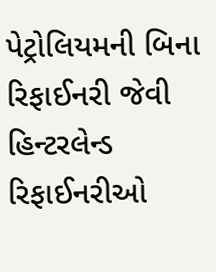પેટ્રોલિયમની બિના રિફાઈનરી જેવી હિન્ટરલેન્ડ રિફાઈનરીઓ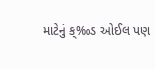માટેનું ક્‰ડ ઓઈલ પણ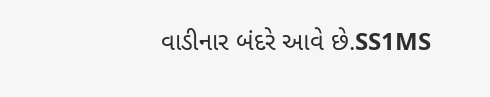વાડીનાર બંદરે આવે છે.SS1MS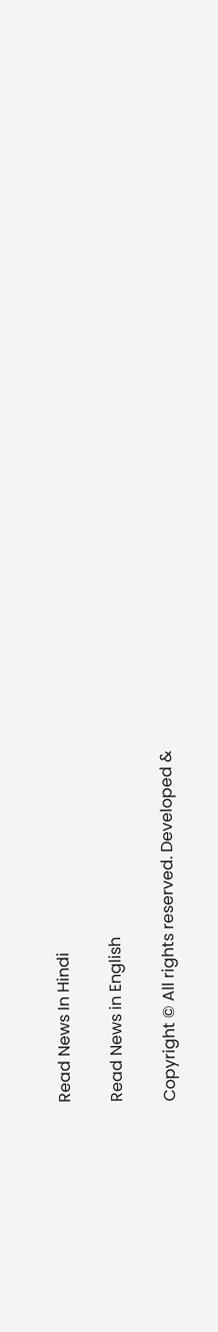Read News In Hindi

Read News in English

Copyright © All rights reserved. Developed &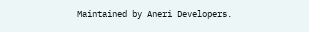Maintained by Aneri Developers.